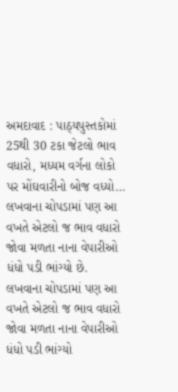અમદાવાદ : પાઠ્યપુસ્તકોમાં 25થી 30 ટકા જેટલો ભાવ વધારો, મધ્યમ વર્ગના લોકો પર મોંઘવારીનો બોજ વધ્યો…
લખવાના ચોપડામાં પણ આ વખતે એટલો જ ભાવ વધારો જોવા મળતા નાના વેપારીઓ ધંધો પડી ભાંગ્યો છે.
લખવાના ચોપડામાં પણ આ વખતે એટલો જ ભાવ વધારો જોવા મળતા નાના વેપારીઓ ધંધો પડી ભાંગ્યો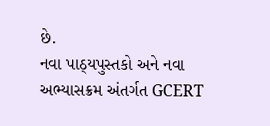છે.
નવા પાઠ્યપુસ્તકો અને નવા અભ્યાસક્રમ અંતર્ગત GCERT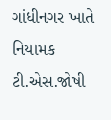ગાંધીનગર ખાતે નિયામક ટી.એસ.જોષી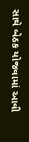સાથે બેઠક યોજવામાં આવી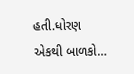હતી.ધોરણ એકથી બાળકો…